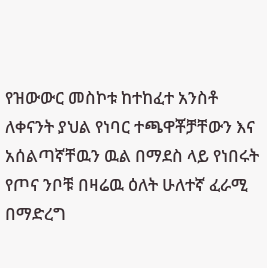የዝውውር መስኮቱ ከተከፈተ አንስቶ ለቀናንት ያህል የነባር ተጫዋቾቻቸውን እና አሰልጣኛቸዉን ዉል በማደስ ላይ የነበሩት የጦና ንቦቹ በዛሬዉ ዕለት ሁለተኛ ፈራሚ በማድረግ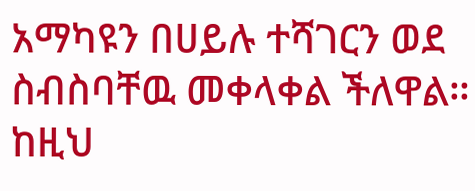አማካዩን በሀይሉ ተሻገርን ወደ ስብስባቸዉ መቀላቀል ችለዋል።
ከዚህ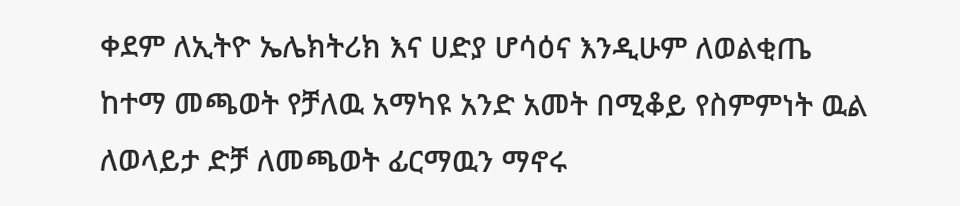ቀደም ለኢትዮ ኤሌክትሪክ እና ሀድያ ሆሳዕና እንዲሁም ለወልቂጤ ከተማ መጫወት የቻለዉ አማካዩ አንድ አመት በሚቆይ የስምምነት ዉል ለወላይታ ድቻ ለመጫወት ፊርማዉን ማኖሩ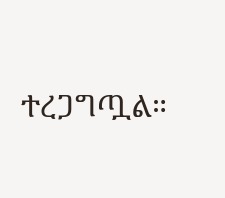ተረጋግጧል።